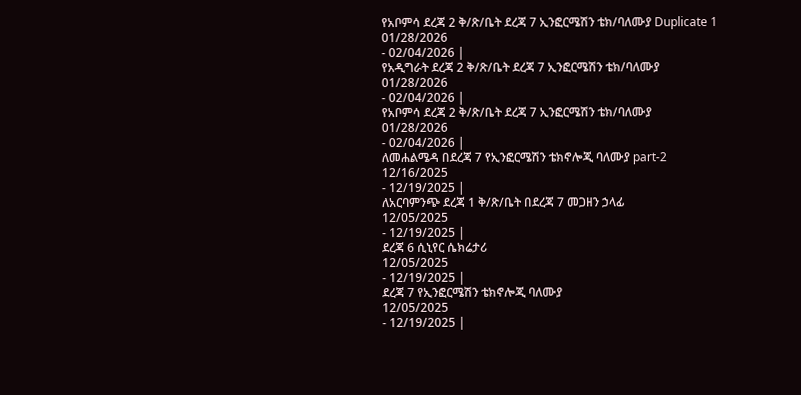የአቦምሳ ደረጃ 2 ቅ/ጽ/ቤት ደረጃ 7 ኢንፎርሜሽን ቴክ/ባለሙያ Duplicate 1
01/28/2026
- 02/04/2026 |
የአዲግራት ደረጃ 2 ቅ/ጽ/ቤት ደረጃ 7 ኢንፎርሜሽን ቴክ/ባለሙያ
01/28/2026
- 02/04/2026 |
የአቦምሳ ደረጃ 2 ቅ/ጽ/ቤት ደረጃ 7 ኢንፎርሜሽን ቴክ/ባለሙያ
01/28/2026
- 02/04/2026 |
ለመሐልሜዳ በደረጃ 7 የኢንፎርሜሽን ቴክኖሎጂ ባለሙያ part-2
12/16/2025
- 12/19/2025 |
ለአርባምንጭ ደረጃ 1 ቅ/ጽ/ቤት በደረጃ 7 መጋዘን ኃላፊ
12/05/2025
- 12/19/2025 |
ደረጃ 6 ሲኒየር ሴክሬታሪ
12/05/2025
- 12/19/2025 |
ደረጃ 7 የኢንፎርሜሽን ቴክኖሎጂ ባለሙያ
12/05/2025
- 12/19/2025 |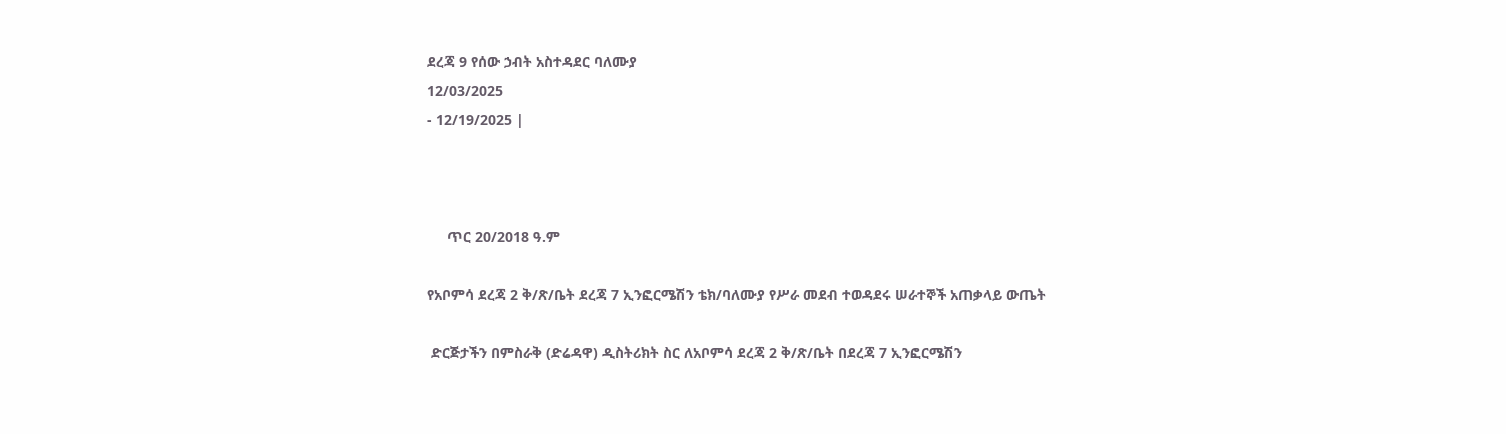ደረጃ 9 የሰው ኃብት አስተዳደር ባለሙያ
12/03/2025
- 12/19/2025 |



     ጥር 20/2018 ዓ.ም

የአቦምሳ ደረጃ 2 ቅ/ጽ/ቤት ደረጃ 7 ኢንፎርሜሽን ቴክ/ባለሙያ የሥራ መደብ ተወዳደሩ ሠራተኞች አጠቃላይ ውጤት

 ድርጅታችን በምስራቅ (ድሬዳዋ) ዲስትሪክት ስር ለአቦምሳ ደረጃ 2 ቅ/ጽ/ቤት በደረጃ 7 ኢንፎርሜሽን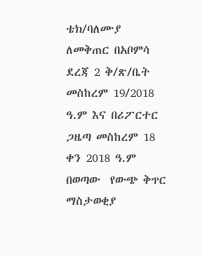ቴክ/ባለሙያ ለመቅጠር በአቦምሳ ደረጃ 2 ቅ/ጽ/ቤት መስከረም 19/2018 ዓ.ም እና በሪፖርተር ጋዜጣ መስከረም 18 ቀን 2018 ዓ.ም  በወጣው  የውጭ ቅጥር  ማስታወቂያ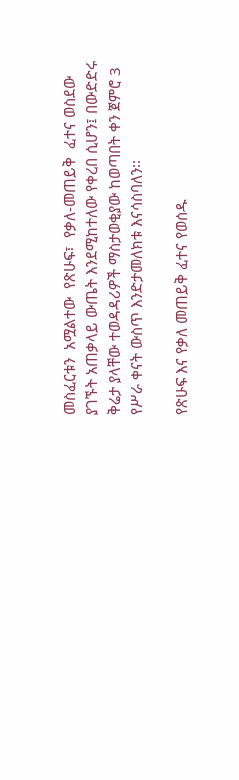መስፈርቱን  አሟልተው  የጽሁፍ፣  የቃለ-መጠይቅ  ፈተና ወስደው ያገኙት አጠቃላይ ውጤት እንደሚከተለው የቀረበ ሲሆን፤ በውድድሩ ቅሬታ ያላቸው ተወዳዳሪዎች ማስታወቂያው ከወጣበት ቀን ጀምሮ 3 የሥራ ቀናት ውስጥ እንድታመለክቱ እናሳስባለን፡፡

የጽሁፍ እና የቃለ መጠይቅ ፈተና የወሰዱ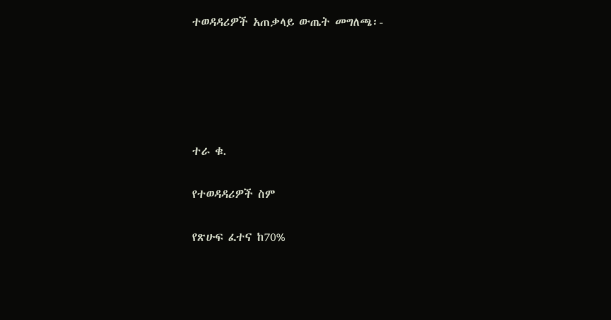ተወዳዳሪዎች አጠቃላይ ውጤት መግለጫ፡-





ተራ ቁ.

የተወዳዳሪዎች ስም

የጽሁፍ ፈተና ከ70%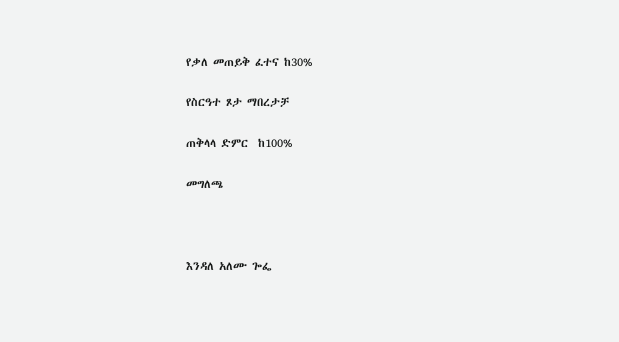የቃለ መጠይቅ ፈተና ከ30%

የስርዓተ ጾታ ማበረታቻ

ጠቅላላ ድምር  ከ100%

መግለጫ



እንዳለ አለሙ ጐፌ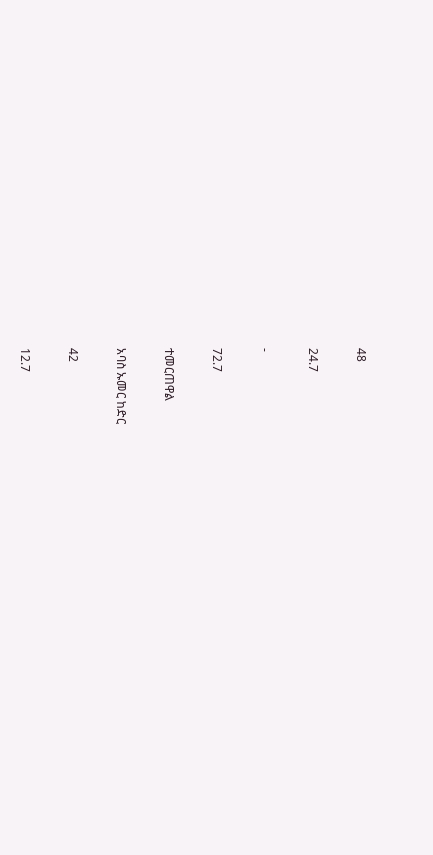48

24.7

-

72.7

ተመርጠዋል

አባስ ኡመር ከድር

42

12.7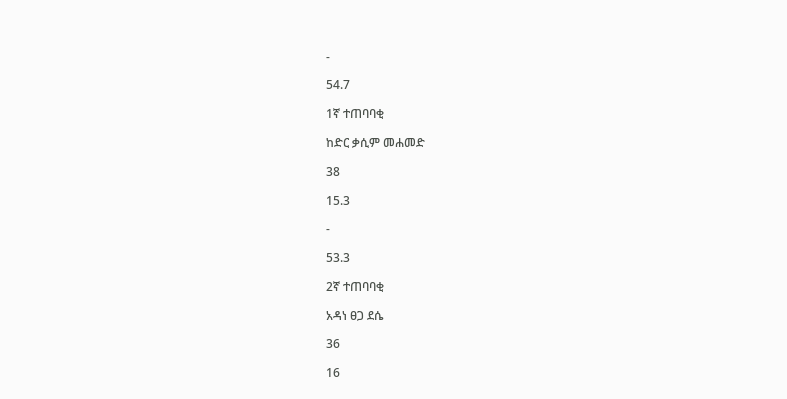-

54.7

1ኛ ተጠባባቂ

ከድር ቃሲም መሐመድ

38

15.3

-

53.3

2ኛ ተጠባባቂ

አዳነ ፀጋ ደሴ

36

16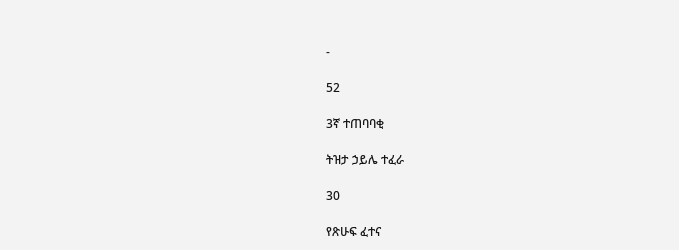-

52

3ኛ ተጠባባቂ

ትዝታ ኃይሌ ተፈራ

30

የጽሁፍ ፈተና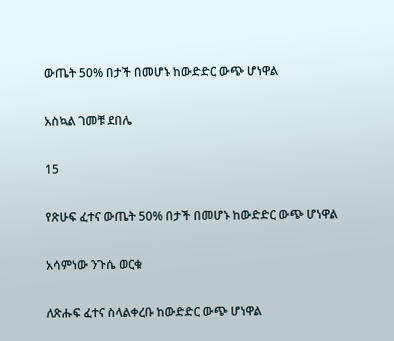ውጤት 50% በታች በመሆኑ ከውድድር ውጭ ሆነዋል

አስኳል ገመቹ ደበሌ

15

የጽሁፍ ፈተና ውጤት 50% በታች በመሆኑ ከውድድር ውጭ ሆነዋል

አሳምነው ንጉሴ ወርቁ

ለጽሑፍ ፈተና ስላልቀረቡ ከውድድር ውጭ ሆነዋል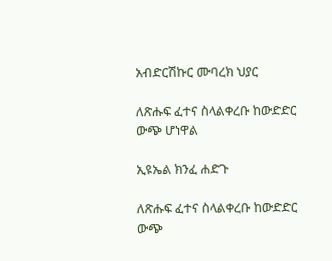አብድርሽኩር ሙባረክ ህያር

ለጽሑፍ ፈተና ስላልቀረቡ ከውድድር ውጭ ሆነዋል

ኢዩኤል ክንፈ ሐድጉ

ለጽሑፍ ፈተና ስላልቀረቡ ከውድድር ውጭ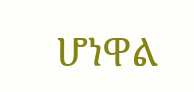ሆነዋል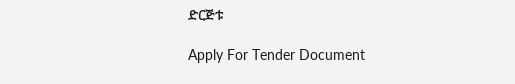ድርጅቱ

Apply For Tender Document